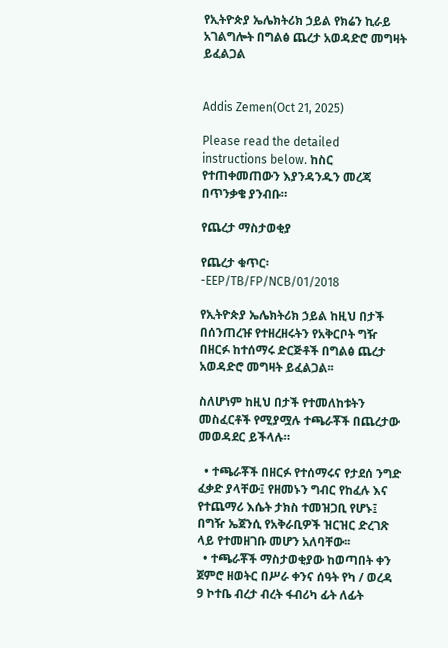የኢትዮጵያ ኤሌክትሪክ ኃይል የክሬን ኪራይ አገልግሎት በግልፅ ጨረታ አወዳድሮ መግዛት ይፈልጋል


Addis Zemen(Oct 21, 2025)

Please read the detailed instructions below. ከስር የተጠቀመጠውን እያንዳንዱን መረጃ በጥንቃቄ ያንብቡ።

የጨረታ ማስታወቂያ

የጨረታ ቁጥር፡-EEP/TB/FP/NCB/01/2018

የኢትዮጵያ ኤሌክትሪክ ኃይል ከዚህ በታች በሰንጠረዡ የተዘረዘሩትን የአቅርቦት ግዥ በዘርፉ ከተሰማሩ ድርጅቶች በግልፅ ጨረታ አወዳድሮ መግዛት ይፈልጋል፡፡

ስለሆነም ከዚህ በታች የተመለከቱትን መስፈርቶች የሚያሟሉ ተጫራቾች በጨረታው መወዳደር ይችላሉ።

  • ተጫራቾች በዘርፉ የተሰማሩና የታደሰ ንግድ ፈቃድ ያላቸው፤ የዘመኑን ግብር የከፈሉ እና የተጨማሪ እሴት ታክስ ተመዝጋቢ የሆኑ፤ በግዥ ኤጀንሲ የአቅራቢዎች ዝርዝር ድረገጽ ላይ የተመዘገቡ መሆን አለባቸው፡፡
  • ተጫራቾች ማስታወቂያው ከወጣበት ቀን ጀምሮ ዘወትር በሥራ ቀንና ሰዓት የካ / ወረዳ 9 ኮተቤ ብረታ ብረት ፋብሪካ ፊት ለፊት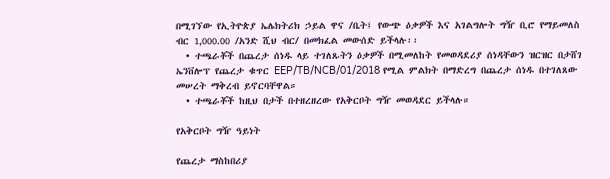በሚገኘው የኢትዮጵያ ኤሌክትሪክ ኃይል ዋና /ቤት፤ የውጭ ዕቃዎች እና አገልግሎት ግዥ ቢሮ የማይመለስ ብር 1,000.00 /አንድ ሺህ ብር/ በመክፈል መውሰድ ይችላሉ፡፡
  • ተጫራቾች በጨረታ ሰነዱ ላይ ተገለጹትን ዕቃዎች በሚመለከት የመወዳደሪያ ሰነዳቸውን ዝርዝር በታሸገ ኤንቨሎፕ የጨረታ ቁጥር EEP/TB/NCB/01/2018 የሚል ምልክት በማድረግ በጨረታ ሰነዱ በተገለጸው መሠረት ማቅረብ ይኖርባቸዋል።
  • ተጫራቾች ከዚህ በታች በተዘረዘረው የአቅርቦት ግዥ መወዳደር ይችላሉ።

የአቅርቦት ግዥ ዓይነት

የጨረታ ማስከበሪያ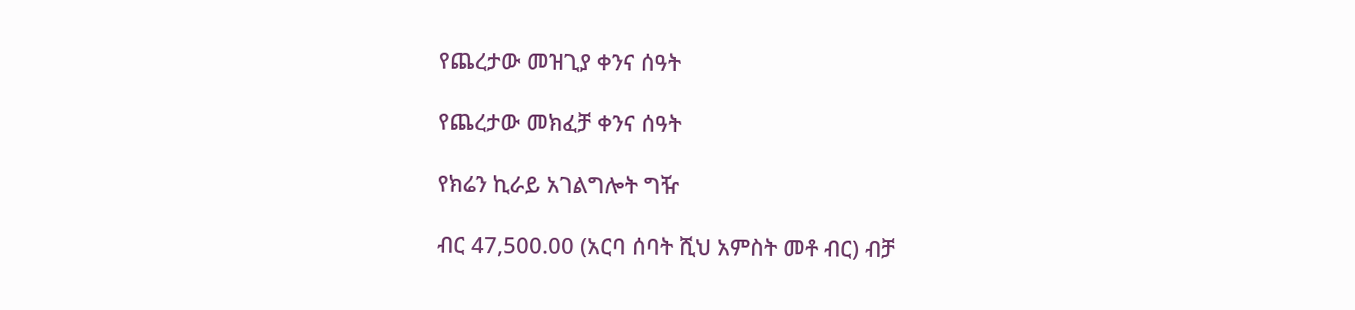የጨረታው መዝጊያ ቀንና ሰዓት

የጨረታው መክፈቻ ቀንና ሰዓት

የክሬን ኪራይ አገልግሎት ግዥ

ብር 47,500.00 (አርባ ሰባት ሺህ አምስት መቶ ብር) ብቻ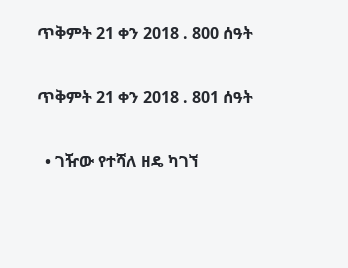ጥቅምት 21 ቀን 2018 . 800 ሰዓት

ጥቅምት 21 ቀን 2018 . 801 ሰዓት

  • ገዥው የተሻለ ዘዴ ካገኘ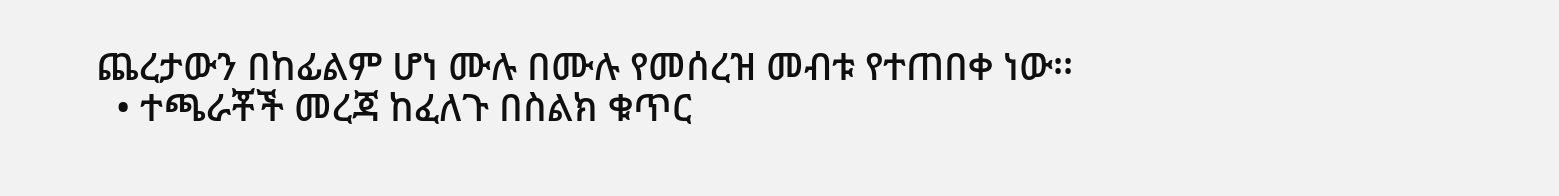ጨረታውን በከፊልም ሆነ ሙሉ በሙሉ የመሰረዝ መብቱ የተጠበቀ ነው፡፡
  • ተጫራቾች መረጃ ከፈለጉ በስልክ ቁጥር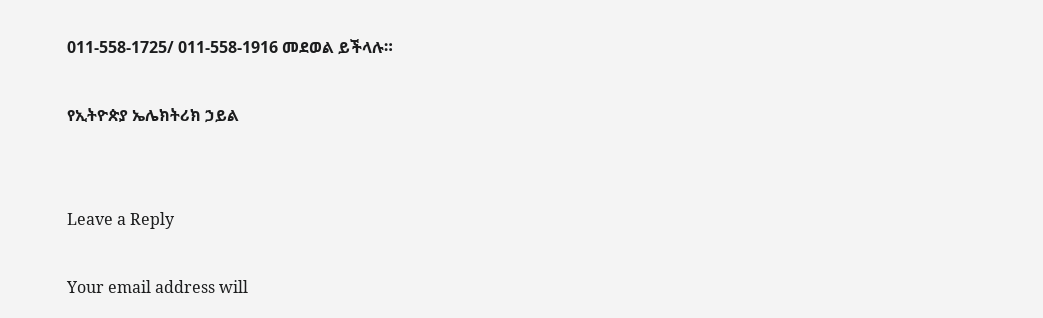011-558-1725/ 011-558-1916 መደወል ይችላሉ።

የኢትዮጵያ ኤሌክትሪክ ኃይል


Leave a Reply

Your email address will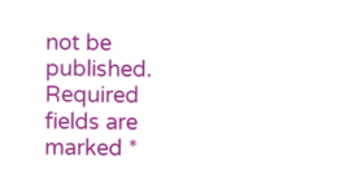not be published. Required fields are marked *